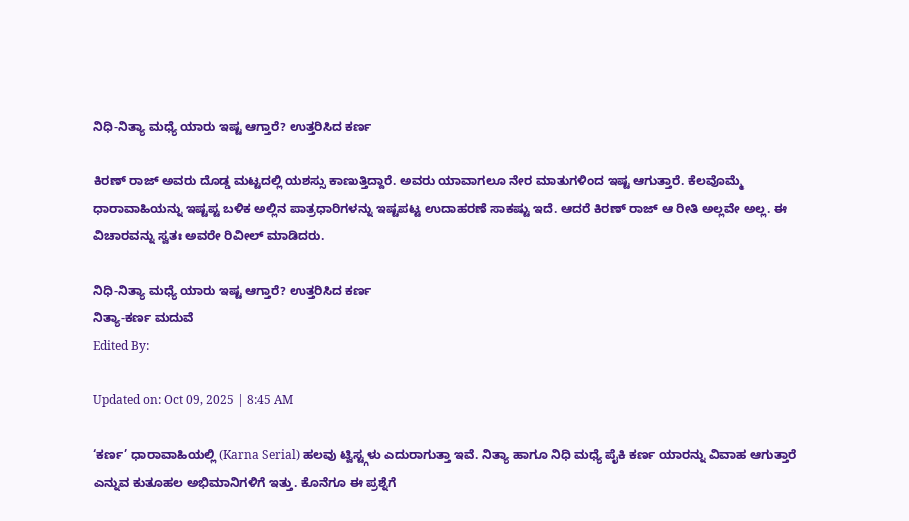ನಿಧಿ-ನಿತ್ಯಾ ಮಧ್ಯೆ ಯಾರು ಇಷ್ಟ ಆಗ್ತಾರೆ? ಉತ್ತರಿಸಿದ ಕರ್ಣ

ಕಿರಣ್ ರಾಜ್ ಅವರು ದೊಡ್ಡ ಮಟ್ಟದಲ್ಲಿ ಯಶಸ್ಸು ಕಾಣುತ್ತಿದ್ದಾರೆ. ಅವರು ಯಾವಾಗಲೂ ನೇರ ಮಾತುಗಳಿಂದ ಇಷ್ಟ ಆಗುತ್ತಾರೆ. ಕೆಲವೊಮ್ಮೆ ಧಾರಾವಾಹಿಯನ್ನು ಇಷ್ಟಪ್ಟ ಬಳಿಕ ಅಲ್ಲಿನ ಪಾತ್ರಧಾರಿಗಳನ್ನು ಇಷ್ಟಪಟ್ಟ ಉದಾಹರಣೆ ಸಾಕಷ್ಟು ಇದೆ. ಆದರೆ ಕಿರಣ್ ರಾಜ್ ಆ ರೀತಿ ಅಲ್ಲವೇ ಅಲ್ಲ. ಈ ವಿಚಾರವನ್ನು ಸ್ವತಃ ಅವರೇ ರಿವೀಲ್ ಮಾಡಿದರು.

ನಿಧಿ-ನಿತ್ಯಾ ಮಧ್ಯೆ ಯಾರು ಇಷ್ಟ ಆಗ್ತಾರೆ? ಉತ್ತರಿಸಿದ ಕರ್ಣ
ನಿತ್ಯಾ-ಕರ್ಣ ಮದುವೆ
Edited By:

Updated on: Oct 09, 2025 | 8:45 AM

‘ಕರ್ಣ’ ಧಾರಾವಾಹಿಯಲ್ಲಿ (Karna Serial) ಹಲವು ಟ್ವಿಸ್ಟ್ಗಳು ಎದುರಾಗುತ್ತಾ ಇವೆ. ನಿತ್ಯಾ ಹಾಗೂ ನಿಧಿ ಮಧ್ಯೆ ಪೈಕಿ ಕರ್ಣ ಯಾರನ್ನು ವಿವಾಹ ಆಗುತ್ತಾರೆ ಎನ್ನುವ ಕುತೂಹಲ ಅಭಿಮಾನಿಗಳಿಗೆ ಇತ್ತು. ಕೊನೆಗೂ ಈ ಪ್ರಶ್ನೆಗೆ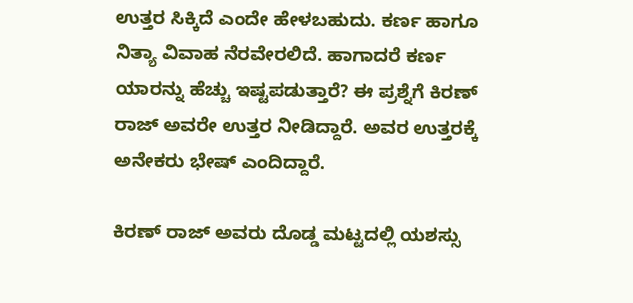ಉತ್ತರ ಸಿಕ್ಕಿದೆ ಎಂದೇ ಹೇಳಬಹುದು. ಕರ್ಣ ಹಾಗೂ ನಿತ್ಯಾ ವಿವಾಹ ನೆರವೇರಲಿದೆ. ಹಾಗಾದರೆ ಕರ್ಣ ಯಾರನ್ನು ಹೆಚ್ಚು ಇಷ್ಟಪಡುತ್ತಾರೆ? ಈ ಪ್ರಶ್ನೆಗೆ ಕಿರಣ್ ರಾಜ್ ಅವರೇ ಉತ್ತರ ನೀಡಿದ್ದಾರೆ. ಅವರ ಉತ್ತರಕ್ಕೆ ಅನೇಕರು ಭೇಷ್ ಎಂದಿದ್ದಾರೆ.

ಕಿರಣ್ ರಾಜ್ ಅವರು ದೊಡ್ಡ ಮಟ್ಟದಲ್ಲಿ ಯಶಸ್ಸು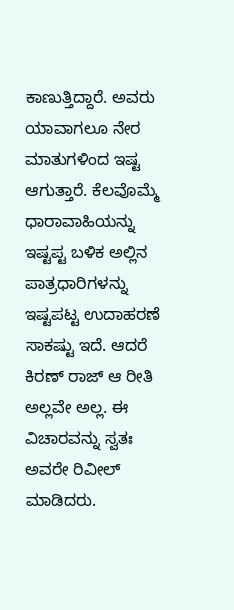ಕಾಣುತ್ತಿದ್ದಾರೆ. ಅವರು ಯಾವಾಗಲೂ ನೇರ ಮಾತುಗಳಿಂದ ಇಷ್ಟ ಆಗುತ್ತಾರೆ. ಕೆಲವೊಮ್ಮೆ ಧಾರಾವಾಹಿಯನ್ನು ಇಷ್ಟಪ್ಟ ಬಳಿಕ ಅಲ್ಲಿನ ಪಾತ್ರಧಾರಿಗಳನ್ನು ಇಷ್ಟಪಟ್ಟ ಉದಾಹರಣೆ ಸಾಕಷ್ಟು ಇದೆ. ಆದರೆ ಕಿರಣ್ ರಾಜ್ ಆ ರೀತಿ ಅಲ್ಲವೇ ಅಲ್ಲ. ಈ ವಿಚಾರವನ್ನು ಸ್ವತಃ ಅವರೇ ರಿವೀಲ್ ಮಾಡಿದರು.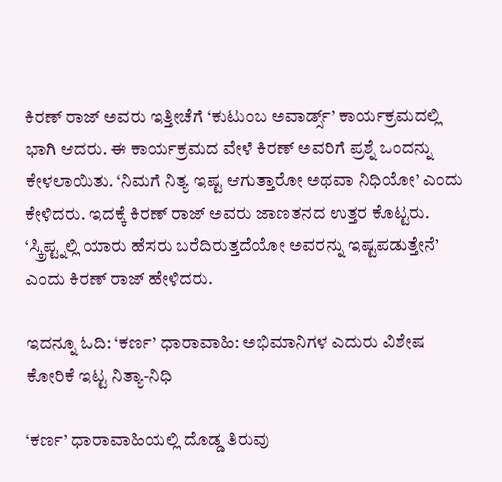ಕಿರಣ್ ರಾಜ್ ಅವರು ಇತ್ತೀಚೆಗೆ ‘ಕುಟುಂಬ ಅವಾರ್ಡ್ಸ್’ ಕಾರ್ಯಕ್ರಮದಲ್ಲಿ ಭಾಗಿ ಆದರು. ಈ ಕಾರ್ಯಕ್ರಮದ ವೇಳೆ ಕಿರಣ್ ಅವರಿಗೆ ಪ್ರಶ್ನೆ ಒಂದನ್ನು ಕೇಳಲಾಯಿತು. ‘ನಿಮಗೆ ನಿತ್ಯ ಇಷ್ಟ ಆಗುತ್ತಾರೋ ಅಥವಾ ನಿಧಿಯೋ’ ಎಂದು ಕೇಳಿದರು. ಇದಕ್ಕೆ ಕಿರಣ್ ರಾಜ್ ಅವರು ಜಾಣತನದ ಉತ್ತರ ಕೊಟ್ಟರು. ‘ಸ್ಕ್ರಿಪ್ಟ್ನಲ್ಲಿ ಯಾರು ಹೆಸರು ಬರೆದಿರುತ್ತದೆಯೋ ಅವರನ್ನು ಇಷ್ಟಪಡುತ್ತೇನೆ’ ಎಂದು ಕಿರಣ್ ರಾಜ್ ಹೇಳಿದರು.

ಇದನ್ನೂ ಓದಿ: ‘ಕರ್ಣ’ ಧಾರಾವಾಹಿ: ಅಭಿಮಾನಿಗಳ ಎದುರು ವಿಶೇಷ ಕೋರಿಕೆ ಇಟ್ಟ ನಿತ್ಯಾ-ನಿಧಿ

‘ಕರ್ಣ’ ಧಾರಾವಾಹಿಯಲ್ಲಿ ದೊಡ್ಡ ತಿರುವು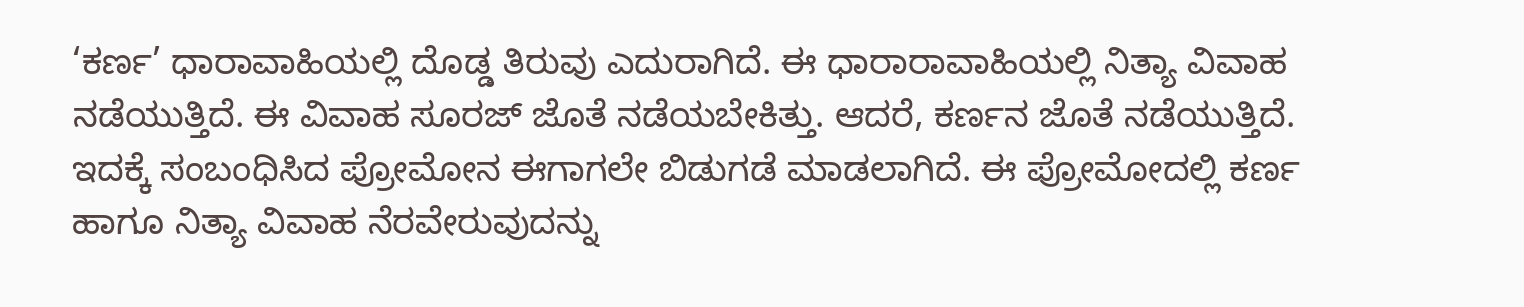‘ಕರ್ಣ’ ಧಾರಾವಾಹಿಯಲ್ಲಿ ದೊಡ್ಡ ತಿರುವು ಎದುರಾಗಿದೆ. ಈ ಧಾರಾರಾವಾಹಿಯಲ್ಲಿ ನಿತ್ಯಾ ವಿವಾಹ ನಡೆಯುತ್ತಿದೆ. ಈ ವಿವಾಹ ಸೂರಜ್ ಜೊತೆ ನಡೆಯಬೇಕಿತ್ತು. ಆದರೆ, ಕರ್ಣನ ಜೊತೆ ನಡೆಯುತ್ತಿದೆ. ಇದಕ್ಕೆ ಸಂಬಂಧಿಸಿದ ಪ್ರೋಮೋನ ಈಗಾಗಲೇ ಬಿಡುಗಡೆ ಮಾಡಲಾಗಿದೆ. ಈ ಪ್ರೋಮೋದಲ್ಲಿ ಕರ್ಣ ಹಾಗೂ ನಿತ್ಯಾ ವಿವಾಹ ನೆರವೇರುವುದನ್ನು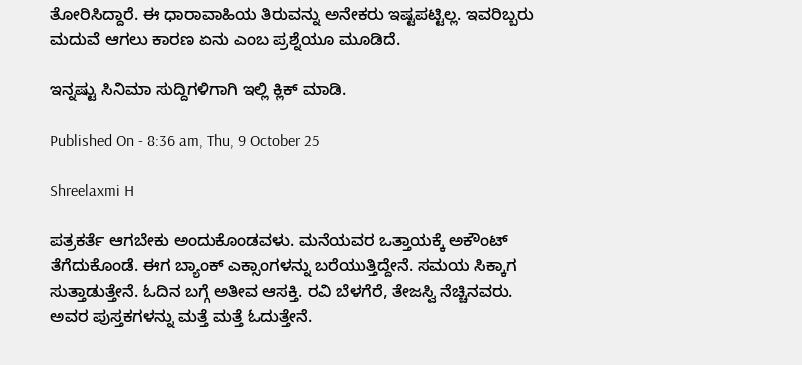ತೋರಿಸಿದ್ದಾರೆ. ಈ ಧಾರಾವಾಹಿಯ ತಿರುವನ್ನು ಅನೇಕರು ಇಷ್ಟಪಟ್ಟಿಲ್ಲ. ಇವರಿಬ್ಬರು ಮದುವೆ ಆಗಲು ಕಾರಣ ಏನು ಎಂಬ ಪ್ರಶ್ನೆಯೂ ಮೂಡಿದೆ.

ಇನ್ನಷ್ಟು ಸಿನಿಮಾ ಸುದ್ದಿಗಳಿಗಾಗಿ ಇಲ್ಲಿ ಕ್ಲಿಕ್ ಮಾಡಿ.

Published On - 8:36 am, Thu, 9 October 25

Shreelaxmi H

ಪತ್ರಕರ್ತೆ ಆಗಬೇಕು ಅಂದುಕೊಂಡವಳು. ಮನೆಯವರ ಒತ್ತಾಯಕ್ಕೆ ಅಕೌಂಟ್ ತೆಗೆದುಕೊಂಡೆ. ಈಗ ಬ್ಯಾಂಕ್ ಎಕ್ಸಾಂಗಳನ್ನು ಬರೆಯುತ್ತಿದ್ದೇನೆ. ಸಮಯ ಸಿಕ್ಕಾಗ ಸುತ್ತಾಡುತ್ತೇನೆ. ಓದಿನ ಬಗ್ಗೆ ಅತೀವ ಆಸಕ್ತಿ. ರವಿ ಬೆಳಗೆರೆ, ತೇಜಸ್ವಿ ನೆಚ್ಚಿನವರು. ಅವರ ಪುಸ್ತಕಗಳನ್ನು ಮತ್ತೆ ಮತ್ತೆ ಓದುತ್ತೇನೆ.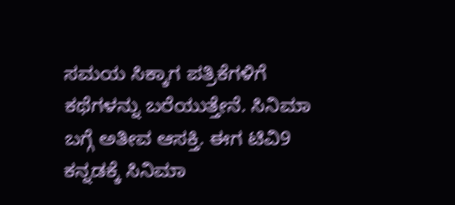ಸಮಯ ಸಿಕ್ಕಾಗ ಪತ್ರಿಕೆಗಳಿಗೆ ಕಥೆಗಳನ್ನು ಬರೆಯುತ್ತೇನೆ. ಸಿನಿಮಾ ಬಗ್ಗೆ ಅತೀವ ಆಸಕ್ತಿ. ಈಗ ಟಿವಿ9 ಕನ್ನಡಕ್ಕೆ ಸಿನಿಮಾ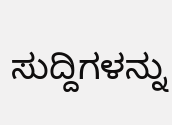ಸುದ್ದಿಗಳನ್ನು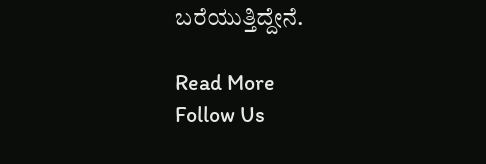ಬರೆಯುತ್ತಿದ್ದೇನೆ.

Read More
Follow Us